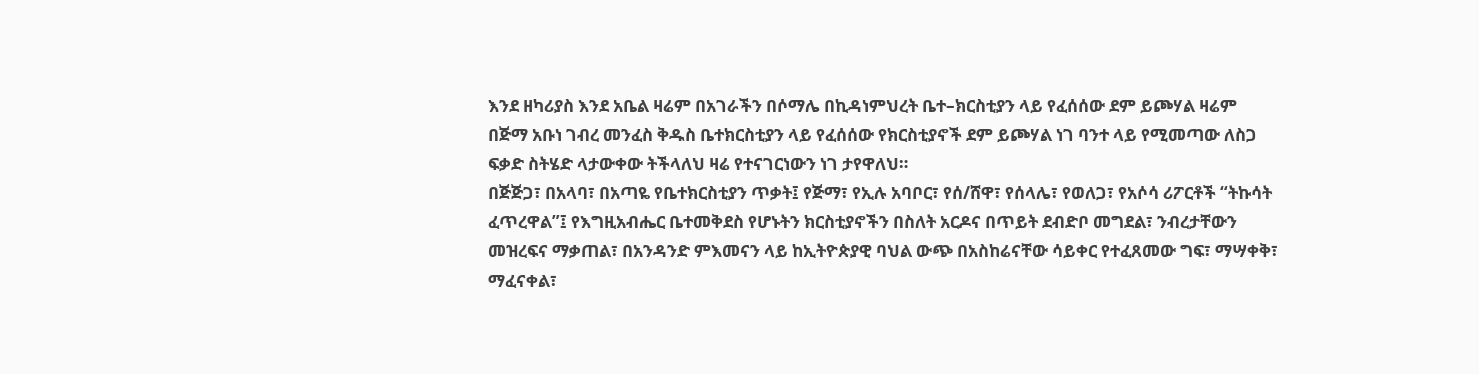እንደ ዘካሪያስ እንደ አቤል ዛሬም በአገራችን በሶማሌ በኪዳነምህረት ቤተ–ክርስቲያን ላይ የፈሰሰው ደም ይጮሃል ዛሬም በጅማ አቡነ ገብረ መንፈስ ቅዱስ ቤተክርስቲያን ላይ የፈሰሰው የክርስቲያኖች ደም ይጮሃል ነገ ባንተ ላይ የሚመጣው ለስጋ ፍቃድ ስትሄድ ላታውቀው ትችላለህ ዛሬ የተናገርነውን ነገ ታየዋለህ።
በጅጅጋ፣ በአላባ፣ በአጣዬ የቤተክርስቲያን ጥቃት፤ የጅማ፣ የኢሉ አባቦር፣ የሰ/ሸዋ፣ የሰላሌ፣ የወለጋ፣ የአሶሳ ሪፖርቶች “ትኩሳት ፈጥረዋል”፤ የእግዚአብሔር ቤተመቅደስ የሆኑትን ክርስቲያኖችን በስለት አርዶና በጥይት ደብድቦ መግደል፣ ንብረታቸውን መዝረፍና ማቃጠል፣ በአንዳንድ ምእመናን ላይ ከኢትዮጵያዊ ባህል ውጭ በአስከሬናቸው ሳይቀር የተፈጸመው ግፍ፣ ማሣቀቅ፣ ማፈናቀል፣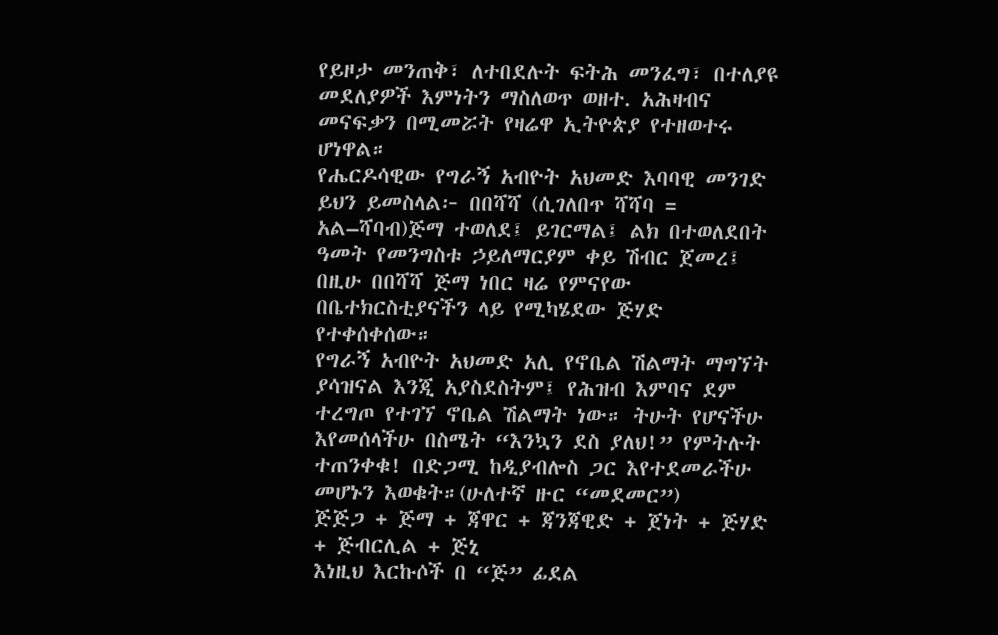የይዞታ መንጠቅ፣ ለተበደሉት ፍትሕ መንፈግ፣ በተለያዩ መደለያዎች እምነትን ማስለወጥ ወዘተ. አሕዛብና መናፍቃን በሚመሯት የዛሬዋ ኢትዮጵያ የተዘወተሩ ሆነዋል።
የሔርዶሳዊው የግራኝ አብዮት አህመድ እባባዊ መንገድ ይህን ይመስላል፦ በበሻሻ (ሲገለበጥ ሻሻባ = አል–ሻባብ)ጅማ ተወለደ፤ ይገርማል፤ ልክ በተወለደበት ዓመት የመንግስቱ ኃይለማርያም ቀይ ሽብር ጀመረ፤ በዚሁ በበሻሻ ጅማ ነበር ዛሬ የምናየው በቤተክርስቲያናችን ላይ የሚካሄደው ጅሃድ የተቀሰቀሰው።
የግራኝ አብዮት አህመድ አሊ የኖቤል ሽልማት ማግኘት ያሳዝናል እንጂ አያስደስትም፤ የሕዝብ እምባና ደም ተረግጦ የተገኘ ኖቤል ሽልማት ነው። ትሁት የሆናችሁ እየመሰላችሁ በስሜት “እንኳን ደስ ያለህ!” የምትሉት ተጠንቀቁ! በድጋሚ ከዲያብሎስ ጋር እየተደመራችሁ መሆኑን እወቁት።(ሁለተኛ ዙር “መደመር”)
ጅጅጋ + ጅማ + ጃዋር + ጃንጃዊድ + ጀነት + ጅሃድ + ጅብርሊል + ጅኒ
እነዚህ እርኩሶች በ “ጅ” ፊደል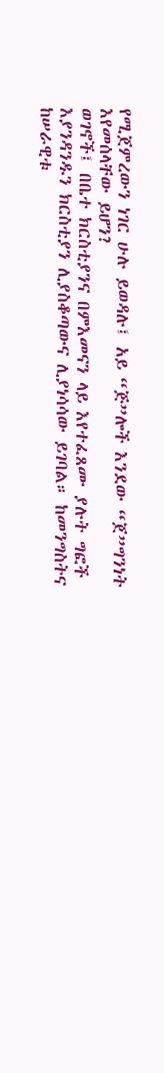የሚጀምረውን ነገር ሁሉ ይወዳሉ፤ አይ “ጅ”ሎች እንደው “ጀ”ግንነት እየመሰላቸው ይሆን?
ወገኖች፤ በቤተ ክርስቲያንና በምእመናን ላይ እየተፈጸሙ ያሉት ግፎች እያንዳንዱን ክርስቲያን ሊያስቆጣውና ሊያነሳሳው ይገባል። ከመንግስትና ከሠራዊቱ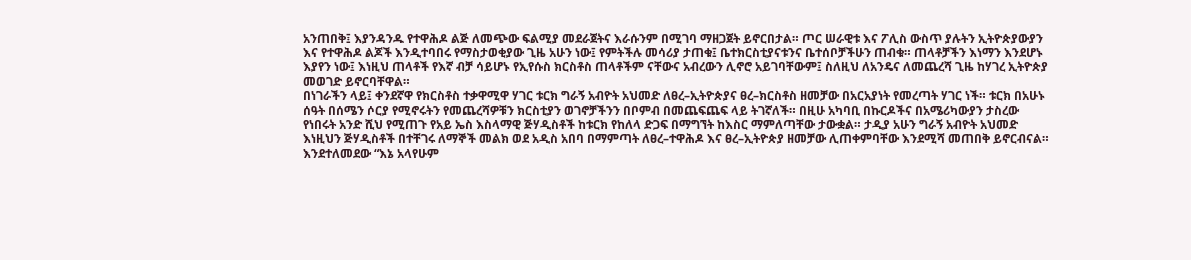አንጠበቅ፤ እያንዳንዱ የተዋሕዶ ልጅ ለመጭው ፍልሚያ መደራጀትና እራሱንም በሚገባ ማዘጋጀት ይኖርበታል። ጦር ሠራዊቱ እና ፖሊስ ውስጥ ያሉትን ኢትዮጵያውያን እና የተዋሕዶ ልጆች እንዲተባበሩ የማስታወቂያው ጊዜ አሁን ነው፤ የምትችሉ መሳሪያ ታጠቁ፤ ቤተክርስቲያናቱንና ቤተሰቦቻችሁን ጠብቁ። ጠላቶቻችን እነማን እንደሆኑ እያየን ነው፤ እነዚህ ጠላቶች የእኛ ብቻ ሳይሆኑ የኢየሱስ ክርስቶስ ጠላቶችም ናቸውና አብረውን ሊኖሮ አይገባቸውም፤ ስለዚህ ለአንዴና ለመጨረሻ ጊዜ ከሃገረ ኢትዮጵያ መወገድ ይኖርባቸዋል።
በነገራችን ላይ፤ ቀንደኛዋ የክርስቶስ ተቃዋሚዋ ሃገር ቱርክ ግራኝ አብዮት አህመድ ለፀረ–ኢትዮጵያና ፀረ–ክርስቶስ ዘመቻው በአርአያነት የመረጣት ሃገር ነች። ቱርክ በአሁኑ ሰዓት በሰሜን ሶርያ የሚኖሩትን የመጨረሻዎቹን ክርስቲያን ወገኖቻችንን በቦምብ በመጨፍጨፍ ላይ ትገኛለች። በዚሁ አካባቢ በኩርዶችና በአሜሪካውያን ታስረው የነበሩት አንድ ሺህ የሚጠጉ የአይ ኤስ እስላማዊ ጅሃዲስቶች ከቱርክ የከለላ ድጋፍ በማግኘት ከእስር ማምለጣቸው ታውቋል። ታዲያ አሁን ግራኝ አብዮት አህመድ እነዚህን ጅሃዲስቶች በተቸገሩ ለማኞች መልክ ወደ አዲስ አበባ በማምጣት ለፀረ–ተዋሕዶ እና ፀረ–ኢትዮጵያ ዘመቻው ሊጠቀምባቸው እንደሚሻ መጠበቅ ይኖርብናል። እንደተለመደው “እኔ አላየሁም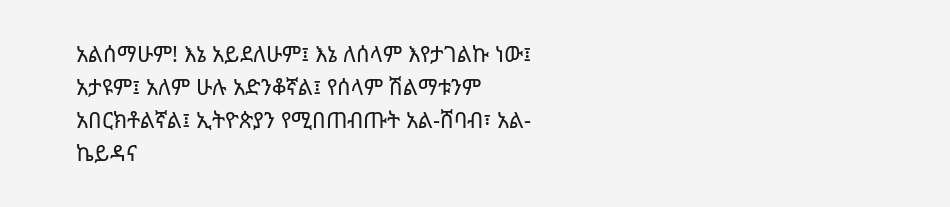አልሰማሁም! እኔ አይደለሁም፤ እኔ ለሰላም እየታገልኩ ነው፤ አታዩም፤ አለም ሁሉ አድንቆኛል፤ የሰላም ሽልማቱንም አበርክቶልኛል፤ ኢትዮጵያን የሚበጠብጡት አል-ሸባብ፣ አል-ኬይዳና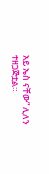አይ ኤስ ናቸው” ሊለን ተዘጋጅቷል።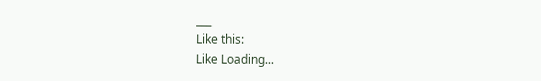___
Like this:
Like Loading...